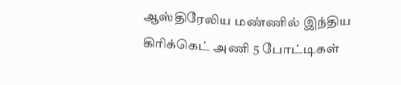ஆஸ்திரேலிய மண்ணில் இந்திய கிரிக்கெட் அணி 5 போட்டிகள்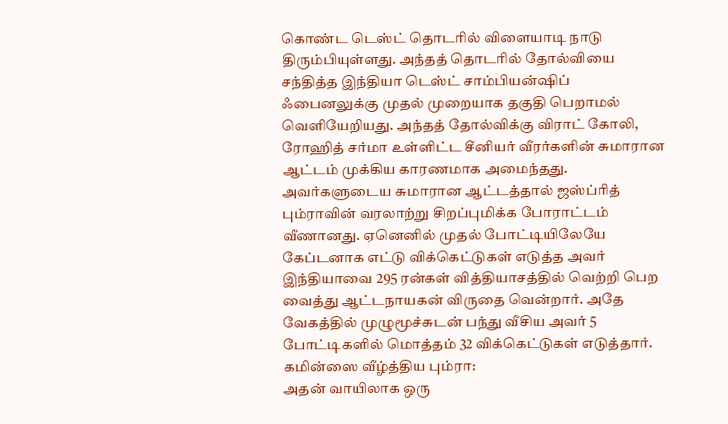கொண்ட டெஸ்ட் தொடரில் விளையாடி நாடு திரும்பியுள்ளது. அந்தத் தொடரில் தோல்வியை சந்தித்த இந்தியா டெஸ்ட் சாம்பியன்ஷிப் ஃபைனலுக்கு முதல் முறையாக தகுதி பெறாமல் வெளியேறியது. அந்தத் தோல்விக்கு விராட் கோலி, ரோஹித் சர்மா உள்ளிட்ட சீனியர் வீரர்களின் சுமாரான ஆட்டம் முக்கிய காரணமாக அமைந்தது.
அவர்களுடைய சுமாரான ஆட்டத்தால் ஜஸ்ப்ரித் பும்ராவின் வரலாற்று சிறப்புமிக்க போராட்டம் வீணானது. ஏனெனில் முதல் போட்டியிலேயே கேப்டனாக எட்டு விக்கெட்டுகள் எடுத்த அவர் இந்தியாவை 295 ரன்கள் வித்தியாசத்தில் வெற்றி பெற வைத்து ஆட்டநாயகன் விருதை வென்றார். அதே வேகத்தில் முழுமூச்சுடன் பந்து வீசிய அவர் 5 போட்டிகளில் மொத்தம் 32 விக்கெட்டுகள் எடுத்தார்.
கமின்ஸை வீழ்த்திய பும்ரா:
அதன் வாயிலாக ஒரு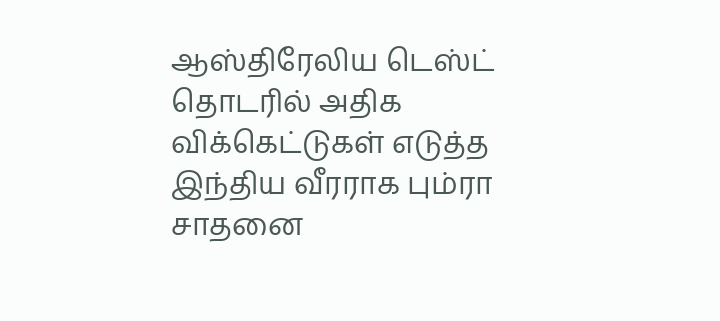ஆஸ்திரேலிய டெஸ்ட் தொடரில் அதிக விக்கெட்டுகள் எடுத்த இந்திய வீரராக பும்ரா சாதனை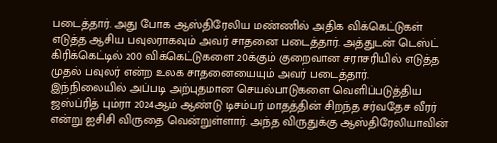படைத்தார். அது போக ஆஸ்திரேலிய மண்ணில் அதிக விக்கெட்டுகள் எடுத்த ஆசிய பவுலராகவும் அவர் சாதனை படைத்தார். அத்துடன் டெஸ்ட் கிரிக்கெட்டில் 200 விக்கெட்டுகளை 20க்கும் குறைவான சராசரியில் எடுத்த முதல் பவுலர் என்ற உலக சாதனையையும் அவர் படைத்தார்.
இந்நிலையில் அப்படி அற்புதமான செயல்பாடுகளை வெளிப்படுத்திய ஜஸ்ப்ரித் பும்ரா 2024ஆம் ஆண்டு டிசம்பர் மாதத்தின் சிறந்த சர்வதேச வீரர் என்று ஐசிசி விருதை வென்றுள்ளார். அந்த விருதுக்கு ஆஸ்திரேலியாவின்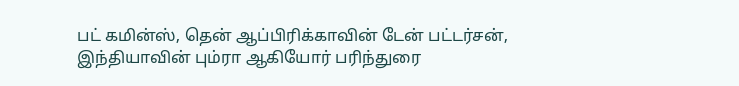பட் கமின்ஸ், தென் ஆப்பிரிக்காவின் டேன் பட்டர்சன், இந்தியாவின் பும்ரா ஆகியோர் பரிந்துரை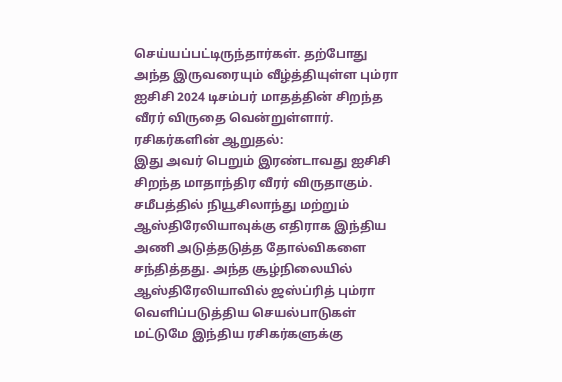செய்யப்பட்டிருந்தார்கள். தற்போது அந்த இருவரையும் வீழ்த்தியுள்ள பும்ரா ஐசிசி 2024 டிசம்பர் மாதத்தின் சிறந்த வீரர் விருதை வென்றுள்ளார்.
ரசிகர்களின் ஆறுதல்:
இது அவர் பெறும் இரண்டாவது ஐசிசி சிறந்த மாதாந்திர வீரர் விருதாகும். சமீபத்தில் நியூசிலாந்து மற்றும் ஆஸ்திரேலியாவுக்கு எதிராக இந்திய அணி அடுத்தடுத்த தோல்விகளை சந்தித்தது. அந்த சூழ்நிலையில் ஆஸ்திரேலியாவில் ஜஸ்ப்ரித் பும்ரா வெளிப்படுத்திய செயல்பாடுகள் மட்டுமே இந்திய ரசிகர்களுக்கு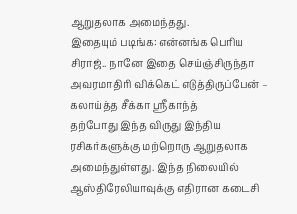ஆறுதலாக அமைந்தது.
இதையும் படிங்க: என்னங்க பெரிய சிராஜ்.. நானே இதை செய்ஞ்சிருந்தா அவரமாதிரி விக்கெட் எடுத்திருப்பேன் – கலாய்த்த சீக்கா ஸ்ரீகாந்த்
தற்போது இந்த விருது இந்திய ரசிகர்களுக்கு மற்றொரு ஆறுதலாக அமைந்துள்ளது. இந்த நிலையில் ஆஸ்திரேலியாவுக்கு எதிரான கடைசி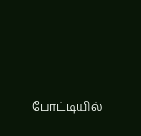போட்டியில்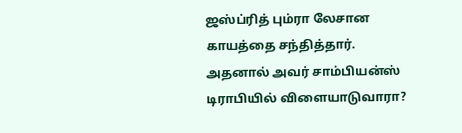ஜஸ்ப்ரித் பும்ரா லேசான காயத்தை சந்தித்தார். அதனால் அவர் சாம்பியன்ஸ் டிராபியில் விளையாடுவாரா?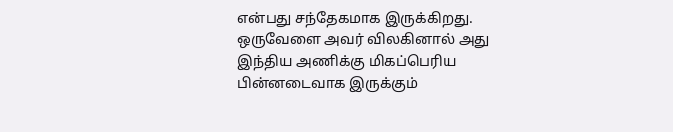என்பது சந்தேகமாக இருக்கிறது. ஒருவேளை அவர் விலகினால் அது இந்திய அணிக்கு மிகப்பெரிய பின்னடைவாக இருக்கும்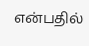என்பதில்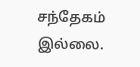சந்தேகம் இல்லை.